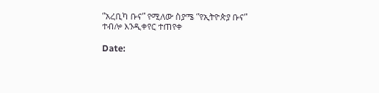“አረቢካ ቡና” የሚለው ስያሜ “የኢትዮጵያ ቡና” ተብሎ እንዲቀየር ተጠየቀ

Date: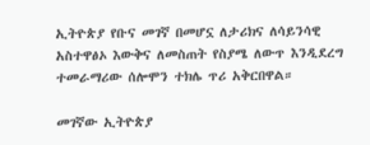ኢትዮጵያ የቡና መገኛ በመሆኗ ለታሪክና ለሳይንሳዊ አስተዋፅኦ እውቅና ለመስጠት የስያሜ ለውጥ እንዲደረግ ተመራማሪው ሰሎሞን ተክሌ ጥሪ አቅርበዋል።

መገኛው ኢትዮጵያ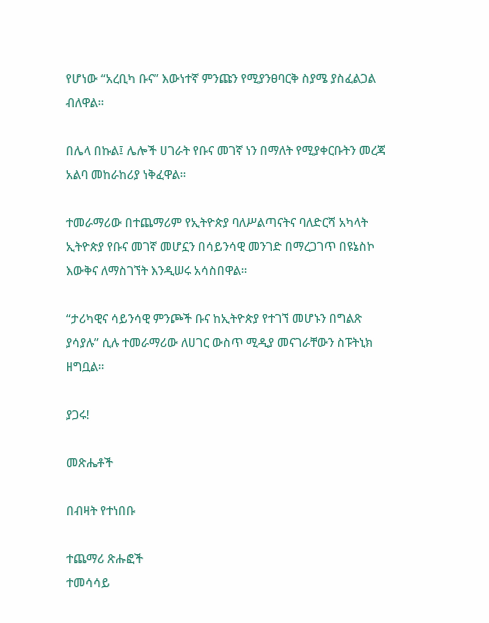የሆነው “አረቢካ ቡና” እውነተኛ ምንጩን የሚያንፀባርቅ ስያሜ ያስፈልጋል ብለዋል።

በሌላ በኩል፤ ሌሎች ሀገራት የቡና መገኛ ነን በማለት የሚያቀርቡትን መረጃ አልባ መከራከሪያ ነቅፈዋል።

ተመራማሪው በተጨማሪም የኢትዮጵያ ባለሥልጣናትና ባለድርሻ አካላት ኢትዮጵያ የቡና መገኛ መሆኗን በሳይንሳዊ መንገድ በማረጋገጥ በዩኔስኮ እውቅና ለማስገኘት እንዲሠሩ አሳስበዋል።

“ታሪካዊና ሳይንሳዊ ምንጮች ቡና ከኢትዮጵያ የተገኘ መሆኑን በግልጽ ያሳያሉ” ሲሉ ተመራማሪው ለሀገር ውስጥ ሚዲያ መናገራቸውን ስፑትኒክ ዘግቧል፡፡

ያጋሩ!

መጽሔቶች

በብዛት የተነበቡ

ተጨማሪ ጽሑፎች
ተመሳሳይ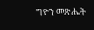ግዮን መጽሔት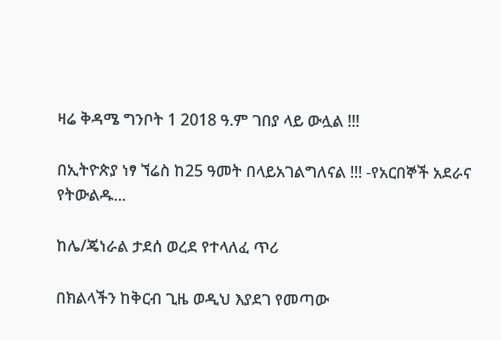ዛሬ ቅዳሜ ግንቦት 1 2018 ዓ.ም ገበያ ላይ ውሏል !!!

በኢትዮጵያ ነፃ ኘሬስ ከ25 ዓመት በላይአገልግለናል !!! -የአርበኞች አደራና የትውልዱ...

ከሌ/ጄነራል ታደሰ ወረደ የተላለፈ ጥሪ

በክልላችን ከቅርብ ጊዜ ወዲህ እያደገ የመጣው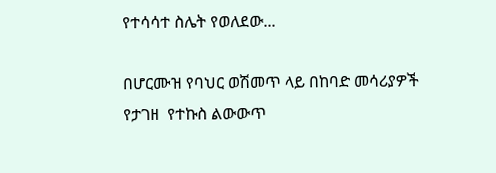የተሳሳተ ስሌት የወለደው...

በሆርሙዝ የባህር ወሽመጥ ላይ በከባድ መሳሪያዎች የታገዘ  የተኩስ ልውውጥ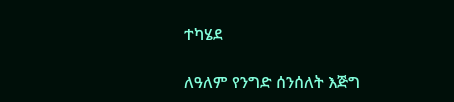ተካሄደ

ለዓለም የንግድ ሰንሰለት እጅግ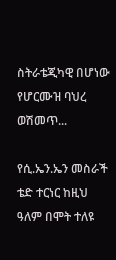ስትራቴጂካዊ በሆነው የሆርሙዝ ባህረ ወሽመጥ...

የሲ.ኤን.ኤን መስራች ቴድ ተርነር ከዚህ ዓለም በሞት ተለዩ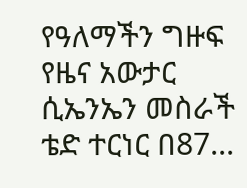የዓለማችን ግዙፍ የዜና አውታር ሲኤንኤን መስራች ቴድ ተርነር በ87...